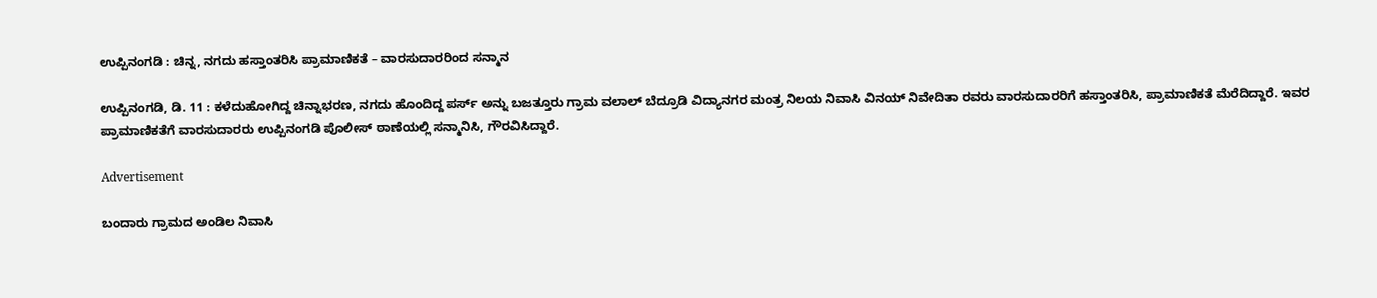ಉಪ್ಪಿನಂಗಡಿ : ಚಿನ್ನ, ನಗದು ಹಸ್ತಾಂತರಿಸಿ ಪ್ರಾಮಾಣಿಕತೆ – ವಾರಸುದಾರರಿಂದ ಸನ್ಮಾನ

ಉಪ್ಪಿನಂಗಡಿ, ಡಿ. 11 : ಕಳೆದುಹೋಗಿದ್ದ ಚಿನ್ನಾಭರಣ, ನಗದು ಹೊಂದಿದ್ದ ಪರ್ಸ್ ಅನ್ನು ಬಜತ್ತೂರು ಗ್ರಾಮ ವಲಾಲ್ ಬೆದ್ರೂಡಿ ವಿದ್ಯಾನಗರ ಮಂತ್ರ ನಿಲಯ ನಿವಾಸಿ ವಿನಯ್ ನಿವೇದಿತಾ ರವರು ವಾರಸುದಾರರಿಗೆ ಹಸ್ತಾಂತರಿಸಿ, ಪ್ರಾಮಾಣಿಕತೆ ಮೆರೆದಿದ್ದಾರೆ. ಇವರ ಪ್ರಾಮಾಣಿಕತೆಗೆ ವಾರಸುದಾರರು ಉಪ್ಪಿನಂಗಡಿ ಪೊಲೀಸ್ ಠಾಣೆಯಲ್ಲಿ ಸನ್ಮಾನಿಸಿ, ಗೌರವಿಸಿದ್ದಾರೆ.

Advertisement

ಬಂದಾರು ಗ್ರಾಮದ ಅಂಡಿಲ ನಿವಾಸಿ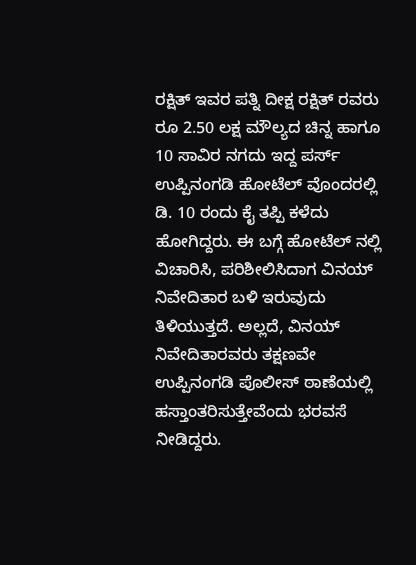ರಕ್ಷಿತ್ ಇವರ ಪತ್ನಿ ದೀಕ್ಷ ರಕ್ಷಿತ್ ರವರು ರೂ 2.50 ಲಕ್ಷ ಮೌಲ್ಯದ ಚಿನ್ನ ಹಾಗೂ 10 ಸಾವಿರ ನಗದು ಇದ್ದ ಪರ್ಸ್ ಉಪ್ಪಿನಂಗಡಿ ಹೋಟೆಲ್ ವೊಂದರಲ್ಲಿ ಡಿ. 10 ರಂದು ಕೈ ತಪ್ಪಿ ಕಳೆದು ಹೋಗಿದ್ದರು. ಈ ಬಗ್ಗೆ ಹೋಟೆಲ್ ನಲ್ಲಿ ವಿಚಾರಿಸಿ, ಪರಿಶೀಲಿಸಿದಾಗ ವಿನಯ್ ನಿವೇದಿತಾರ ಬಳಿ ಇರುವುದು ತಿಳಿಯುತ್ತದೆ. ಅಲ್ಲದೆ, ವಿನಯ್ ನಿವೇದಿತಾರವರು ತಕ್ಷಣವೇ ಉಪ್ಪಿನಂಗಡಿ ಪೊಲೀಸ್ ಠಾಣೆಯಲ್ಲಿ ಹಸ್ತಾಂತರಿಸುತ್ತೇವೆಂದು ಭರವಸೆ ನೀಡಿದ್ದರು.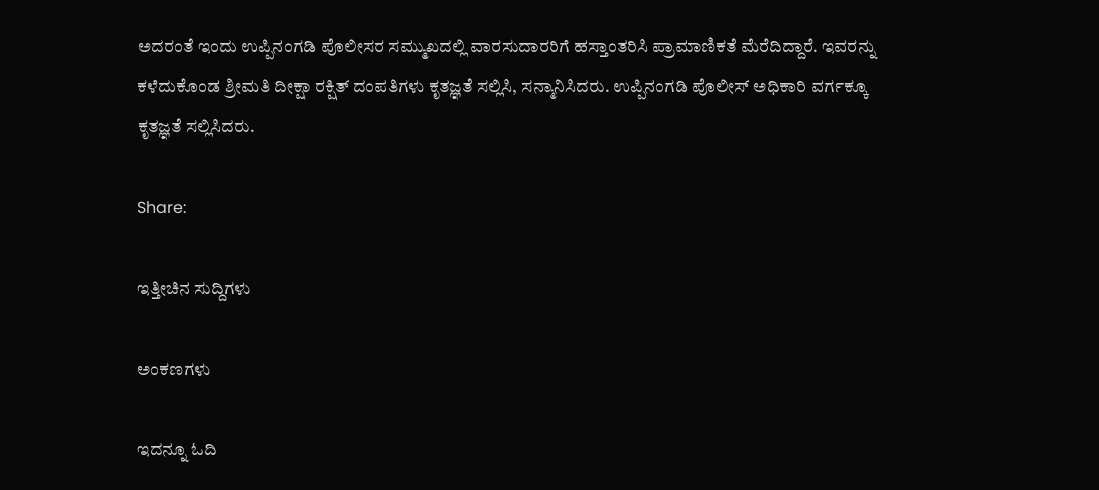ಅದರಂತೆ ಇಂದು ಉಪ್ಪಿನಂಗಡಿ ಪೊಲೀಸರ ಸಮ್ಮುಖದಲ್ಲಿ ವಾರಸುದಾರರಿಗೆ ಹಸ್ತಾಂತರಿಸಿ ಪ್ರಾಮಾಣಿಕತೆ ಮೆರೆದಿದ್ದಾರೆ. ಇವರನ್ನು ಕಳೆದುಕೊಂಡ ಶ್ರೀಮತಿ ದೀಕ್ಷಾ ರಕ್ಷಿತ್ ದಂಪತಿಗಳು ಕೃತಜ್ಞತೆ ಸಲ್ಲಿಸಿ, ಸನ್ಮಾನಿಸಿದರು. ಉಪ್ಪಿನಂಗಡಿ ಪೊಲೀಸ್ ಅಧಿಕಾರಿ ವರ್ಗಕ್ಕೂ ಕೃತಜ್ಞತೆ ಸಲ್ಲಿಸಿದರು.

Share:

ಇತ್ತೀಚಿನ ಸುದ್ದಿಗಳು

ಅಂಕಣಗಳು

ಇದನ್ನೂ ಓದಿ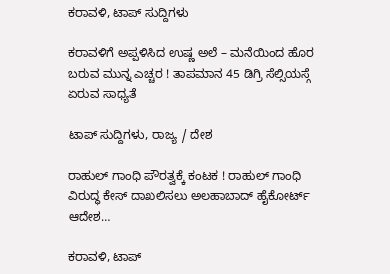ಕರಾವಳಿ, ಟಾಪ್ ಸುದ್ದಿಗಳು

ಕರಾವಳಿಗೆ ಅಪ್ಪಳಿಸಿದ ಉಷ್ಣ ಅಲೆ – ಮನೆಯಿಂದ ಹೊರ ಬರುವ ಮುನ್ನ ಎಚ್ಚರ ! ತಾಪಮಾನ 45 ಡಿಗ್ರಿ ಸೆಲ್ಸಿಯಸ್ಗೆ ಏರುವ ಸಾಧ್ಯತೆ

ಟಾಪ್ ಸುದ್ದಿಗಳು, ರಾಜ್ಯ / ದೇಶ

ರಾಹುಲ್ ಗಾಂಧಿ ಪೌರತ್ವಕ್ಕೆ ಕಂಟಕ ! ರಾಹುಲ್ ಗಾಂಧಿ ವಿರುದ್ಧ ಕೇಸ್ ದಾಖಲಿಸಲು ಅಲಹಾಬಾದ್ ಹೈಕೋರ್ಟ್ ಆದೇಶ…

ಕರಾವಳಿ, ಟಾಪ್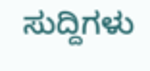ಸುದ್ದಿಗಳು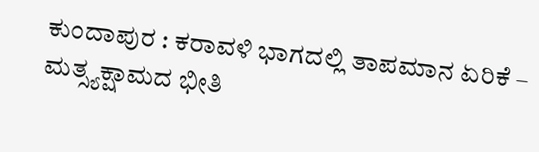ಕುಂದಾಪುರ : ಕರಾವಳಿ ಭಾಗದಲ್ಲಿ ತಾಪಮಾನ ಏರಿಕೆ – ಮತ್ಸ್ಯಕ್ಷಾಮದ ಭೀತಿ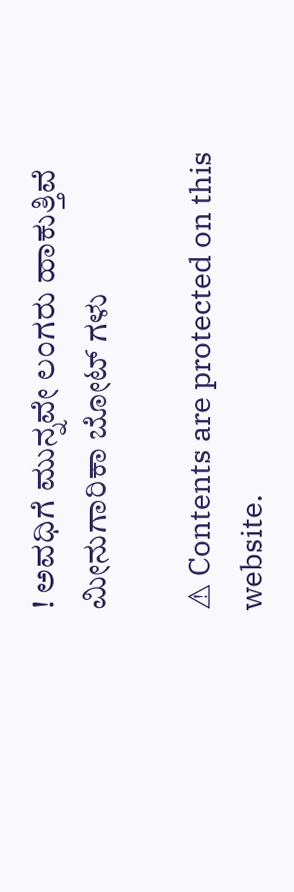! ಅವಧಿಗೆ ಮುನ್ನವೇ ಲಂಗರು ಹಾಕುತ್ತಿವೆ ಮೀನುಗಾರಿಕಾ ಬೋಟ್ ಗಳು

⚠ Contents are protected on this website.